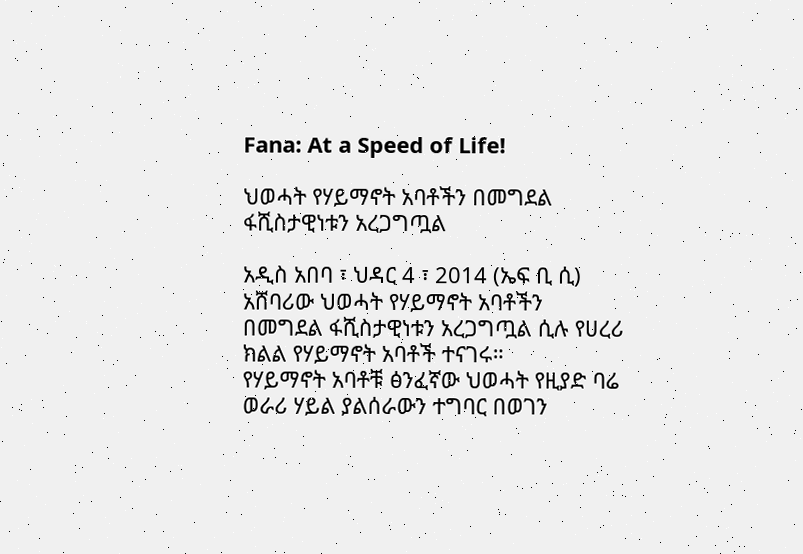Fana: At a Speed of Life!

ህወሓት የሃይማኖት አባቶችን በመግደል ፋሺስታዊነቱን አረጋግጧል

አዲስ አበባ ፣ ህዳር 4 ፣ 2014 (ኤፍ ቢ ሲ) አሸባሪው ህወሓት የሃይማኖት አባቶችን በመግደል ፋሺስታዊነቱን አረጋግጧል ሲሉ የሀረሪ ክልል የሃይማኖት አባቶች ተናገሩ።
የሃይማኖት አባቶቹ ፅንፈኛው ህወሓት የዚያድ ባሬ ወራሪ ሃይል ያልሰራውን ተግባር በወገን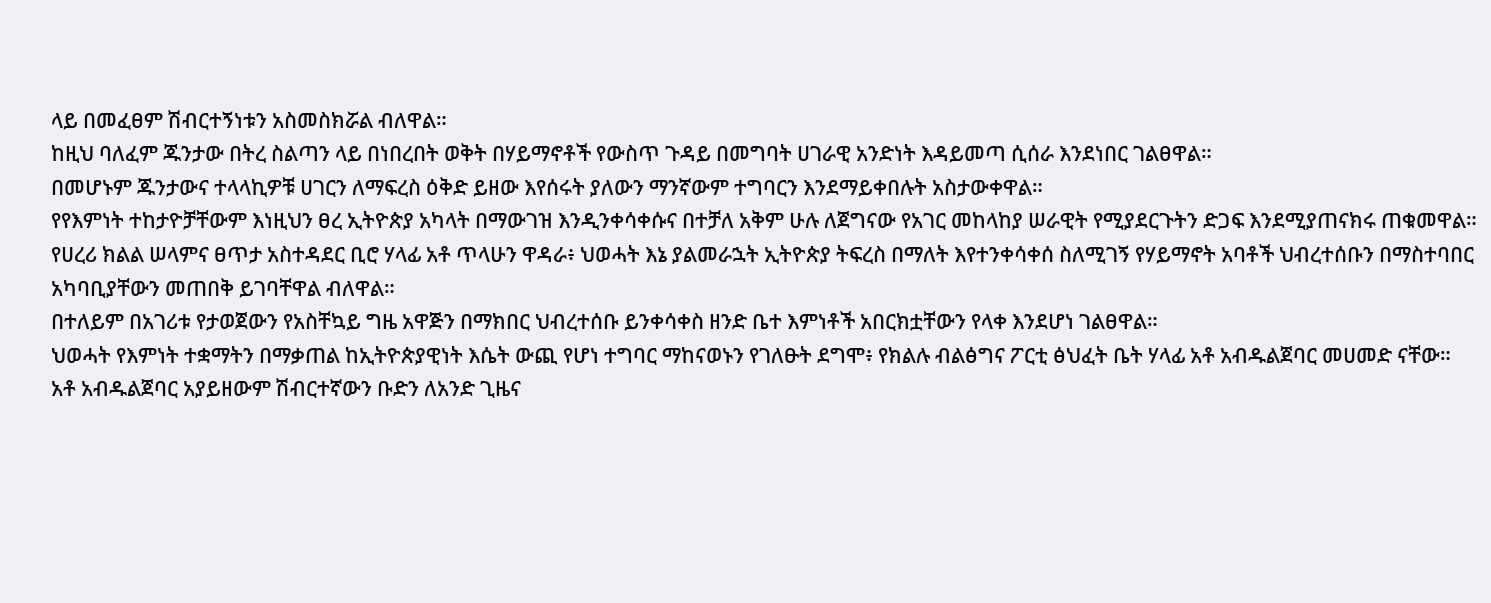ላይ በመፈፀም ሽብርተኝነቱን አስመስክሯል ብለዋል።
ከዚህ ባለፈም ጁንታው በትረ ስልጣን ላይ በነበረበት ወቅት በሃይማኖቶች የውስጥ ጉዳይ በመግባት ሀገራዊ አንድነት እዳይመጣ ሲሰራ እንደነበር ገልፀዋል።
በመሆኑም ጁንታውና ተላላኪዎቹ ሀገርን ለማፍረስ ዕቅድ ይዘው እየሰሩት ያለውን ማንኛውም ተግባርን እንደማይቀበሉት አስታውቀዋል።
የየእምነት ተከታዮቻቸውም እነዚህን ፀረ ኢትዮጵያ አካላት በማውገዝ እንዲንቀሳቀሱና በተቻለ አቅም ሁሉ ለጀግናው የአገር መከላከያ ሠራዊት የሚያደርጉትን ድጋፍ እንደሚያጠናክሩ ጠቁመዋል።
የሀረሪ ክልል ሠላምና ፀጥታ አስተዳደር ቢሮ ሃላፊ አቶ ጥላሁን ዋዳራ፥ ህወሓት እኔ ያልመራኋት ኢትዮጵያ ትፍረስ በማለት እየተንቀሳቀሰ ስለሚገኝ የሃይማኖት አባቶች ህብረተሰቡን በማስተባበር አካባቢያቸውን መጠበቅ ይገባቸዋል ብለዋል።
በተለይም በአገሪቱ የታወጀውን የአስቸኳይ ግዜ አዋጅን በማክበር ህብረተሰቡ ይንቀሳቀስ ዘንድ ቤተ እምነቶች አበርክቷቸውን የላቀ እንደሆነ ገልፀዋል።
ህወሓት የእምነት ተቋማትን በማቃጠል ከኢትዮጵያዊነት እሴት ውጪ የሆነ ተግባር ማከናወኑን የገለፁት ደግሞ፥ የክልሉ ብልፅግና ፖርቲ ፅህፈት ቤት ሃላፊ አቶ አብዱልጀባር መሀመድ ናቸው።
አቶ አብዱልጀባር አያይዘውም ሽብርተኛውን ቡድን ለአንድ ጊዜና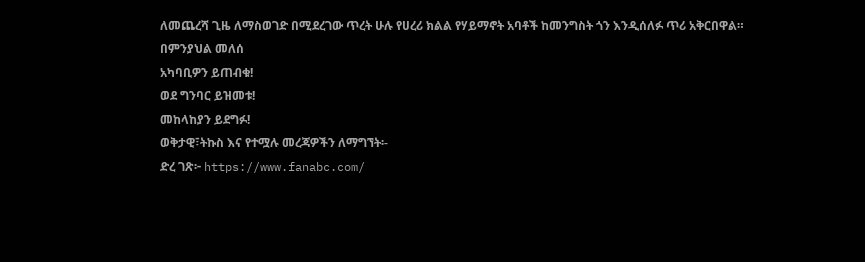ለመጨረሻ ጊዜ ለማስወገድ በሚደረገው ጥረት ሁሉ የሀረሪ ክልል የሃይማኖት አባቶች ከመንግስት ጎን እንዲሰለፉ ጥሪ አቅርበዋል።
በምንያህል መለሰ
አካባቢዎን ይጠብቁ!
ወደ ግንባር ይዝመቱ!
መከላከያን ይደግፉ!
ወቅታዊ፣ትኩስ እና የተሟሉ መረጃዎችን ለማግኘት፡-
ድረ ገጽ፦ https://www.fanabc.com/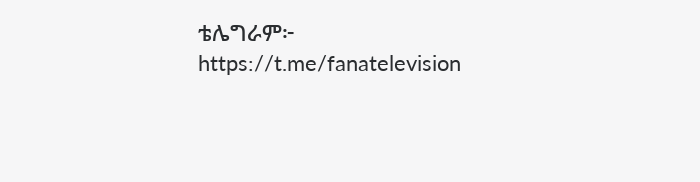ቴሌግራም፦ https://t.me/fanatelevision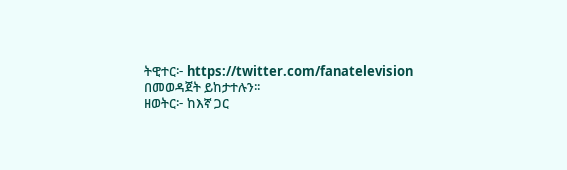ትዊተር፦ https://twitter.com/fanatelevision በመወዳጀት ይከታተሉን፡፡
ዘወትር፦ ከእኛ ጋር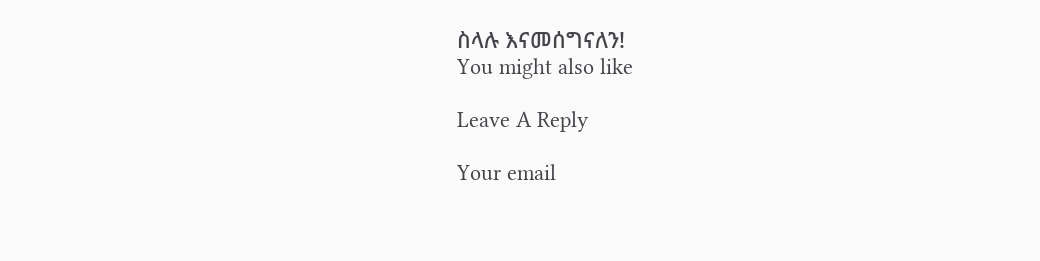ስላሉ እናመሰግናለን!
You might also like

Leave A Reply

Your email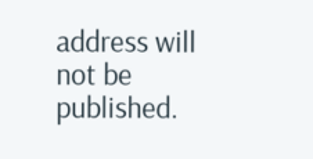address will not be published.